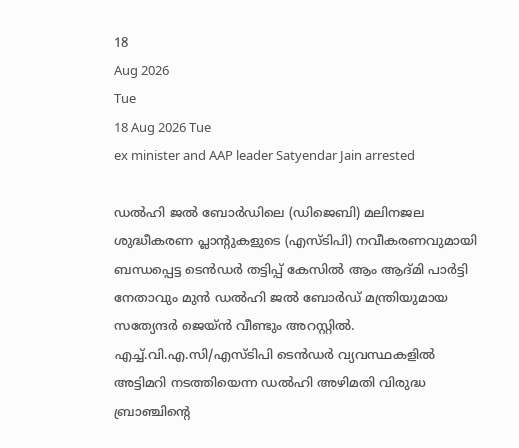18
Aug 2026
Tue
18 Aug 2026 Tue
ex minister and AAP leader Satyendar Jain arrested

ഡൽഹി ജൽ ബോർഡിലെ (ഡിജെബി) മലിനജല ശുദ്ധീകരണ പ്ലാന്റുകളുടെ (എസ്ടിപി) നവീകരണവുമായി ബന്ധപ്പെട്ട ടെൻഡർ തട്ടിപ്പ് കേസിൽ ആം ആദ്മി പാർട്ടി നേതാവും മുൻ ഡൽഹി ജൽ ബോർഡ് മന്ത്രിയുമായ സത്യേന്ദർ ജെയ്ൻ വീണ്ടും അറസ്റ്റിൽ. എച്ച്.വി.എ.സി/എസ്ടിപി ടെൻഡർ വ്യവസ്ഥകളിൽ അട്ടിമറി നടത്തിയെന്ന ഡൽഹി അഴിമതി വിരുദ്ധ ബ്രാഞ്ചിന്റെ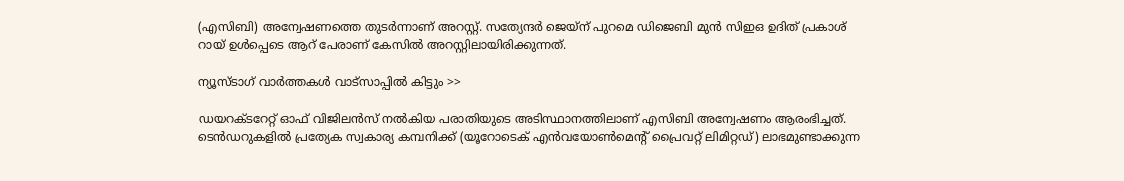(എസിബി) അന്വേഷണത്തെ തുടർന്നാണ് അറസ്റ്റ്. സത്യേന്ദർ ജെയ്‌ന് പുറമെ ഡിജെബി മുൻ സിഇഒ ഉദിത് പ്രകാശ് റായ് ഉൾപ്പെടെ ആറ് പേരാണ് കേസിൽ അറസ്റ്റിലായിരിക്കുന്നത്.

ന്യൂസ്ടാഗ് വാര്‍ത്തകള്‍ വാട്‌സാപ്പില്‍ കിട്ടും >>

ഡയറക്ടറേറ്റ് ഓഫ് വിജിലൻസ് നൽകിയ പരാതിയുടെ അടിസ്ഥാനത്തിലാണ് എസിബി അന്വേഷണം ആരംഭിച്ചത്. ടെൻഡറുകളിൽ പ്രത്യേക സ്വകാര്യ കമ്പനിക്ക് (യൂറോടെക് എൻവയോൺമെന്റ് പ്രൈവറ്റ് ലിമിറ്റഡ്) ലാഭമുണ്ടാക്കുന്ന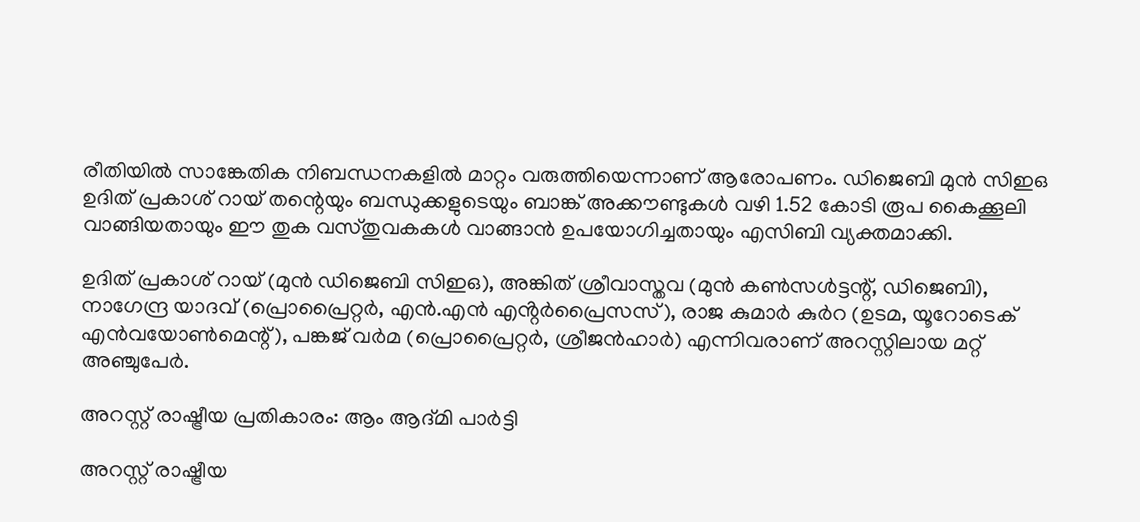രീതിയിൽ സാങ്കേതിക നിബന്ധനകളിൽ മാറ്റം വരുത്തിയെന്നാണ് ആരോപണം. ഡിജെബി മുൻ സിഇഒ ഉദിത് പ്രകാശ് റായ് തന്റെയും ബന്ധുക്കളുടെയും ബാങ്ക് അക്കൗണ്ടുകൾ വഴി 1.52 കോടി രൂപ കൈക്കൂലി വാങ്ങിയതായും ഈ തുക വസ്തുവകകൾ വാങ്ങാൻ ഉപയോഗിച്ചതായും എസിബി വ്യക്തമാക്കി.

ഉദിത് പ്രകാശ് റായ് (മുൻ ഡിജെബി സിഇഒ), അങ്കിത് ശ്രീവാസ്തവ (മുൻ കൺസൾട്ടന്റ്, ഡിജെബി), നാഗേന്ദ്ര യാദവ് (പ്രൊപ്രൈറ്റർ, എൻ.എൻ എൻ്റർപ്രൈസസ്), രാജ കുമാർ കുർറ (ഉടമ, യൂറോടെക് എൻവയോൺമെന്റ്), പങ്കജ് വർമ (പ്രൊപ്രൈറ്റർ, ശ്രീജൻഹാർ) എന്നിവരാണ് അറസ്റ്റിലായ മറ്റ് അ‍ഞ്ചുപേർ.

അറസ്റ്റ് രാഷ്ട്രീയ പ്രതികാരം: ആം ആദ്മി പാർട്ടി

അറസ്റ്റ് രാഷ്ട്രീയ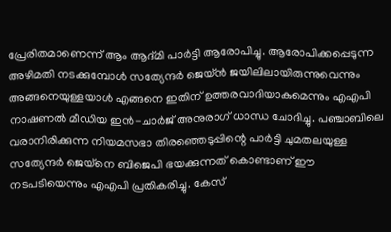പ്രേരിതമാണെന്ന് ആം ആദ്മി പാർട്ടി ആരോപിച്ചു. ആരോപിക്കപ്പെടുന്ന അഴിമതി നടക്കുമ്പോൾ സത്യേന്ദർ ജെയ്ൻ ജയിലിലായിരുന്നുവെന്നും അങ്ങനെയുള്ളയാൾ എങ്ങനെ ഇതിന് ഉത്തരവാദിയാകുമെന്നും എഎപി നാഷണൽ മീഡിയ ഇൻ-ചാർജ് അനുരാഗ് ധാന്ധ ചോദിച്ചു. പഞ്ചാബിലെ വരാനിരിക്കുന്ന നിയമസഭാ തിരഞ്ഞെടുപ്പിന്റെ പാർട്ടി ചുമതലയുള്ള സത്യേന്ദർ ജെയ്‌നെ ബിജെപി ഭയക്കുന്നത് കൊണ്ടാണ് ഈ നടപടിയെന്നും എഎപി പ്രതികരിച്ചു. കേസ്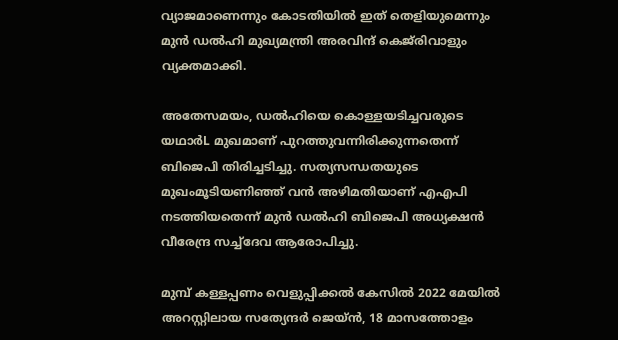വ്യാജമാണെന്നും കോടതിയിൽ ഇത് തെളിയുമെന്നും മുൻ ഡൽഹി മുഖ്യമന്ത്രി അരവിന്ദ് കെജ്‌രിവാളും വ്യക്തമാക്കി.

അതേസമയം, ഡൽഹിയെ കൊള്ളയടിച്ചവരുടെ യഥാർL മുഖമാണ് പുറത്തുവന്നിരിക്കുന്നതെന്ന് ബിജെപി തിരിച്ചടിച്ചു. സത്യസന്ധതയുടെ മുഖംമൂടിയണിഞ്ഞ് വൻ അഴിമതിയാണ് എഎപി നടത്തിയതെന്ന് മുൻ ഡൽഹി ബിജെപി അധ്യക്ഷൻ വീരേന്ദ്ര സച്ച്ദേവ ആരോപിച്ചു.

മുമ്പ് കള്ളപ്പണം വെളുപ്പിക്കൽ കേസിൽ 2022 മേയിൽ അറസ്റ്റിലായ സത്യേന്ദർ ജെയ്ൻ, 18 മാസത്തോളം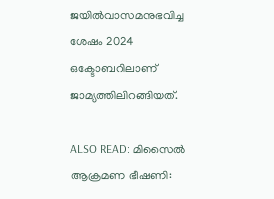ജയിൽവാസമനുഭവിച്ച ശേഷം 2024 ഒക്ടോബറിലാണ് ജാമ്യത്തിലിറങ്ങിയത്.

ALSO READ: മിസൈല്‍ ആക്രമണ ഭീഷണി: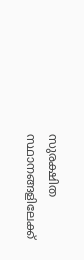സുരക്ഷിത സ്ഥാനങ്ങളിലേക്ക്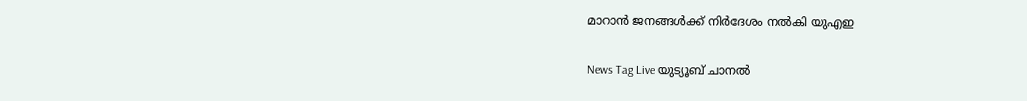മാറാന്‍ ജനങ്ങള്‍ക്ക് നിര്‍ദേശം നല്‍കി യുഎഇ

News Tag Live യുട്യൂബ് ചാനല്‍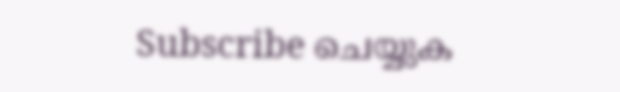Subscribe ചെയ്യുക